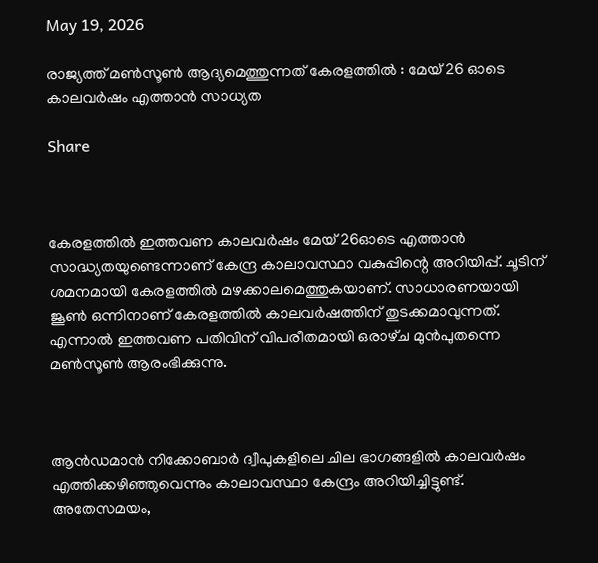May 19, 2026

രാജ്യത്ത് മണ്‍സൂണ്‍ ആദ്യമെത്തുന്നത് കേരളത്തില്‍ : മേയ് 26 ഓടെ കാലവർഷം എത്താൻ സാധ്യത

Share



കേരളത്തില്‍ ഇത്തവണ കാലവർഷം മേയ് 26ഓടെ എത്താൻ സാദ്ധ്യതയുണ്ടെന്നാണ് കേന്ദ്ര കാലാവസ്ഥാ വകുപ്പിന്റെ അറിയിപ്പ്. ചൂടിന് ശമനമായി കേരളത്തില്‍ മഴക്കാലമെത്തുകയാണ്. സാധാരണയായി ജൂണ്‍ ഒന്നിനാണ് കേരളത്തില്‍ കാലവർഷത്തിന് തുടക്കമാവുന്നത്. എന്നാല്‍ ഇത്തവണ പതിവിന് വിപരീതമായി ഒരാഴ്‌ച മുൻപുതന്നെ മണ്‍സൂണ്‍ ആരംഭിക്കുന്നു.



ആൻഡമാൻ നിക്കോബാർ ദ്വീപുകളിലെ ചില ഭാഗങ്ങളില്‍ കാലവർഷം എത്തിക്കഴിഞ്ഞുവെന്നും കാലാവസ്ഥാ കേന്ദ്രം അറിയിച്ചിട്ടുണ്ട്. അതേസമയം,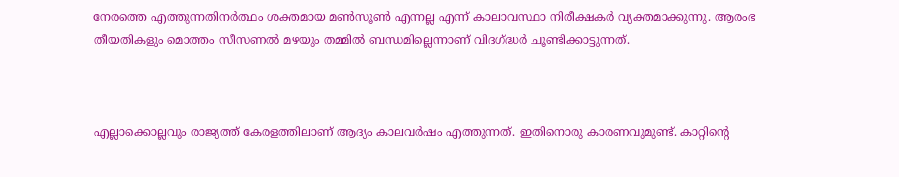നേരത്തെ എത്തുന്നതിനർത്ഥം ശക്തമായ മണ്‍സൂണ്‍ എന്നല്ല എന്ന് കാലാവസ്ഥാ നിരീക്ഷകർ വ്യക്തമാക്കുന്നു. ആരംഭ തീയതികളും മൊത്തം സീസണല്‍ മഴയും തമ്മില്‍ ബന്ധമില്ലെന്നാണ് വിദഗ്ദ്ധർ ചൂണ്ടിക്കാട്ടുന്നത്.



എല്ലാക്കൊല്ലവും രാജ്യത്ത് കേരളത്തിലാണ് ആദ്യം കാലവർഷം എത്തുന്നത്. ഇതിനൊരു കാരണവുമുണ്ട്. കാറ്റിന്റെ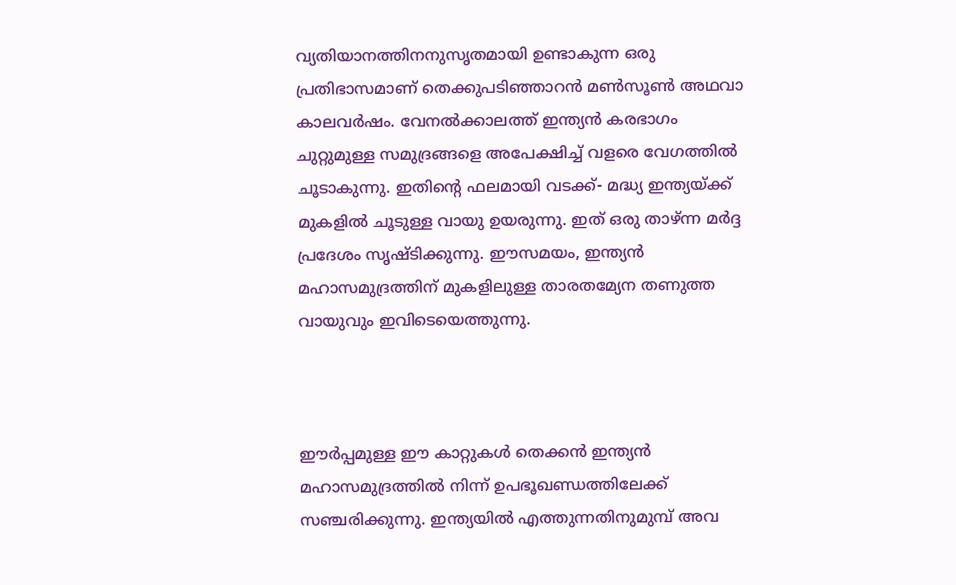വ്യതിയാനത്തിനനുസൃതമായി ഉണ്ടാകുന്ന ഒരു പ്രതിഭാസമാണ് തെക്കുപടിഞ്ഞാറൻ മണ്‍സൂണ്‍ അഥവാ കാലവർഷം. വേനല്‍ക്കാലത്ത് ഇന്ത്യൻ കരഭാഗം ചുറ്റുമുള്ള സമുദ്രങ്ങളെ അപേക്ഷിച്ച്‌ വളരെ വേഗത്തില്‍ ചൂടാകുന്നു. ഇതിന്റെ ഫലമായി വടക്ക്- മദ്ധ്യ ഇന്ത്യയ്ക്ക് മുകളില്‍ ചൂടുള്ള വായു ഉയരുന്നു. ഇത് ഒരു താഴ്ന്ന മർദ്ദ പ്രദേശം സൃഷ്ടിക്കുന്നു. ഈസമയം, ഇന്ത്യൻ മഹാസമുദ്രത്തിന് മുകളിലുള്ള താരതമ്യേന തണുത്ത വായുവും ഇവിടെയെത്തുന്നു.



ഈർപ്പമുള്ള ഈ കാറ്റുകള്‍ തെക്കൻ ഇന്ത്യൻ മഹാസമുദ്രത്തില്‍ നിന്ന് ഉപഭൂഖണ്ഡത്തിലേക്ക് സഞ്ചരിക്കുന്നു. ഇന്ത്യയില്‍ എത്തുന്നതിനുമുമ്പ് അവ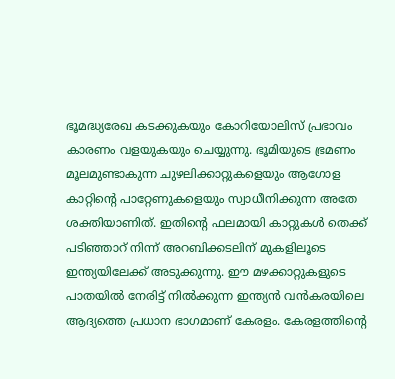ഭൂമദ്ധ്യരേഖ കടക്കുകയും കോറിയോലിസ് പ്രഭാവം കാരണം വളയുകയും ചെയ്യുന്നു. ഭൂമിയുടെ ഭ്രമണം മൂലമുണ്ടാകുന്ന ചുഴലിക്കാറ്റുകളെയും ആഗോള കാറ്റിന്റെ പാറ്റേണുകളെയും സ്വാധീനിക്കുന്ന അതേ ശക്തിയാണിത്. ഇതിന്റെ ഫലമായി കാറ്റുകള്‍ തെക്ക് പടിഞ്ഞാറ് നിന്ന് അറബിക്കടലിന് മുകളിലൂടെ ഇന്ത്യയിലേക്ക് അടുക്കുന്നു. ഈ മഴക്കാറ്റുകളുടെ പാതയില്‍ നേരിട്ട് നില്‍ക്കുന്ന ഇന്ത്യൻ വൻകരയിലെ ആദ്യത്തെ പ്രധാന ഭാഗമാണ് കേരളം. കേരളത്തിന്റെ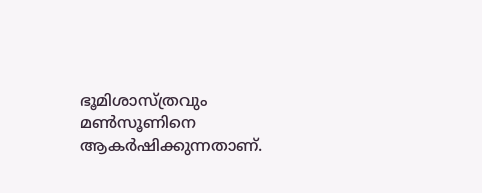ഭൂമിശാസ്ത്രവും മണ്‍സൂണിനെ ആകർഷിക്കുന്നതാണ്.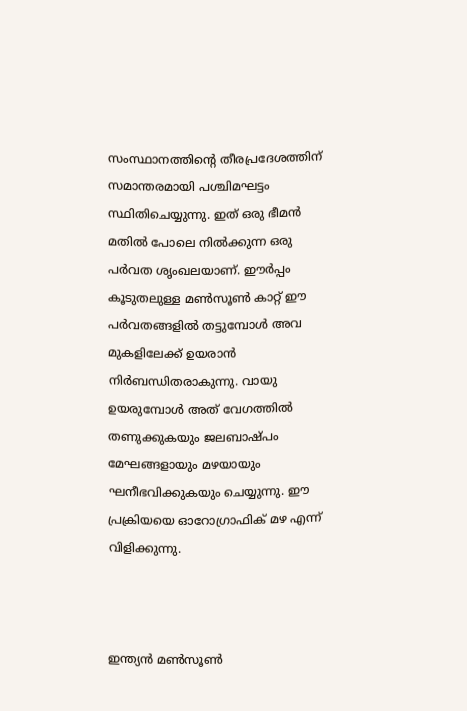സംസ്ഥാനത്തിന്റെ തീരപ്രദേശത്തിന് സമാന്തരമായി പശ്ചിമഘട്ടം സ്ഥിതിചെയ്യുന്നു. ഇത് ഒരു ഭീമൻ മതില്‍ പോലെ നില്‍ക്കുന്ന ഒരു പർവത ശൃംഖലയാണ്. ഈർപ്പം കൂടുതലുള്ള മണ്‍സൂണ്‍ കാറ്റ് ഈ പർവതങ്ങളില്‍ തട്ടുമ്പോള്‍ അവ മുകളിലേക്ക് ഉയരാൻ നിർബന്ധിതരാകുന്നു. വായു ഉയരുമ്പോള്‍ അത് വേഗത്തില്‍ തണുക്കുകയും ജലബാഷ്പം മേഘങ്ങളായും മഴയായും ഘനീഭവിക്കുകയും ചെയ്യുന്നു. ഈ പ്രക്രിയയെ ഓറോഗ്രാഫിക് മഴ എന്ന് വിളിക്കുന്നു.



ഇന്ത്യൻ മണ്‍സൂണ്‍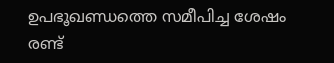ഉപഭൂഖണ്ഡത്തെ സമീപിച്ച ശേഷം രണ്ട്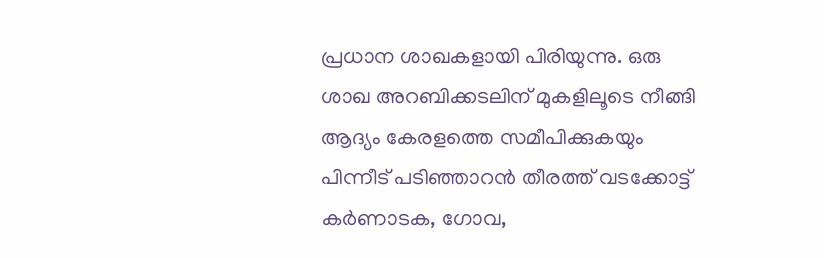പ്രധാന ശാഖകളായി പിരിയുന്നു. ഒരു ശാഖ അറബിക്കടലിന് മുകളിലൂടെ നീങ്ങി ആദ്യം കേരളത്തെ സമീപിക്കുകയും പിന്നീട് പടിഞ്ഞാറൻ തീരത്ത് വടക്കോട്ട് കർണാടക, ഗോവ,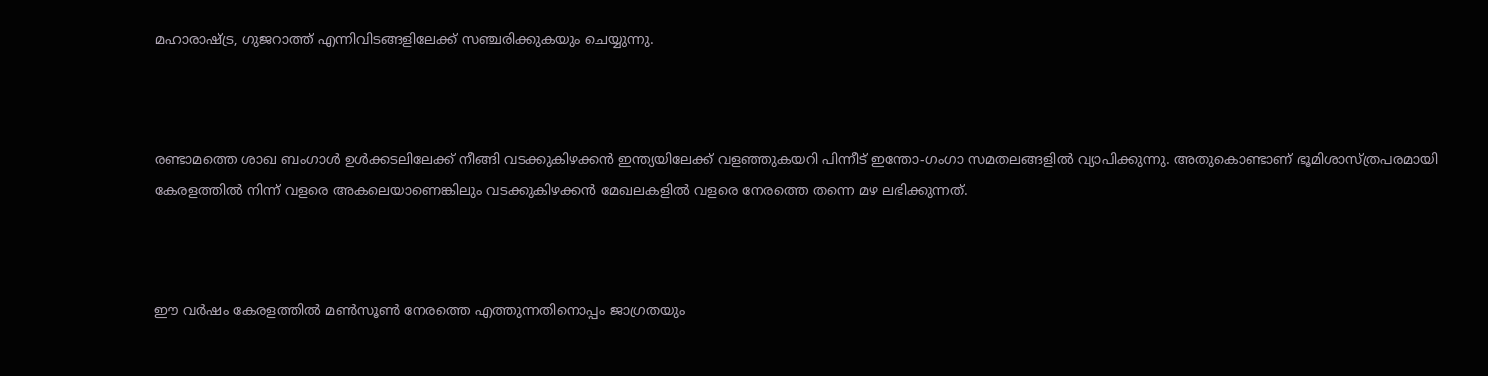മഹാരാഷ്ട്ര, ഗുജറാത്ത് എന്നിവിടങ്ങളിലേക്ക് സഞ്ചരിക്കുകയും ചെയ്യുന്നു.



രണ്ടാമത്തെ ശാഖ ബംഗാള്‍ ഉള്‍ക്കടലിലേക്ക് നീങ്ങി വടക്കുകിഴക്കൻ ഇന്ത്യയിലേക്ക് വളഞ്ഞുകയറി പിന്നീട് ഇന്തോ-ഗംഗാ സമതലങ്ങളില്‍ വ്യാപിക്കുന്നു. അതുകൊണ്ടാണ് ഭൂമിശാസ്ത്രപരമായി കേരളത്തില്‍ നിന്ന് വളരെ അകലെയാണെങ്കിലും വടക്കുകിഴക്കൻ മേഖലകളില്‍ വളരെ നേരത്തെ തന്നെ മഴ ലഭിക്കുന്നത്.



ഈ വർഷം കേരളത്തില്‍ മണ്‍സൂണ്‍ നേരത്തെ എത്തുന്നതിനൊപ്പം ജാഗ്രതയും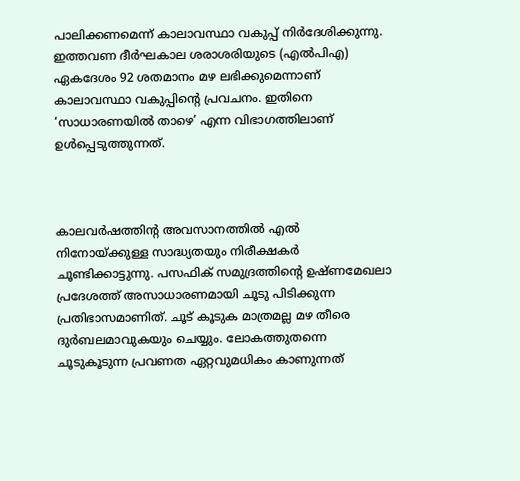പാലിക്കണമെന്ന് കാലാവസ്ഥാ വകുപ്പ് നിർദേശിക്കുന്നു. ഇത്തവണ ദീർഘകാല ശരാശരിയുടെ (എല്‍പിഎ) ഏകദേശം 92 ശതമാനം മഴ ലഭിക്കുമെന്നാണ് കാലാവസ്ഥാ വകുപ്പിന്റെ പ്രവചനം. ഇതിനെ ‘സാധാരണയില്‍ താഴെ’ എന്ന വിഭാഗത്തിലാണ് ഉള്‍പ്പെടുത്തുന്നത്.



കാലവർഷത്തിന്റ അവസാനത്തില്‍ എല്‍ നിനോയ്ക്കുള്ള സാദ്ധ്യതയും നിരീക്ഷകർ ചൂണ്ടിക്കാട്ടുന്നു. പസഫിക് സമുദ്രത്തിന്റെ ഉഷ്ണമേഖലാ പ്രദേശത്ത് അസാധാരണമായി ചൂടു പിടിക്കുന്ന പ്രതിഭാസമാണിത്. ചൂട് കൂടുക മാത്രമല്ല മഴ തീരെ ദുർബലമാവുകയും ചെയ്യും. ലോകത്തുതന്നെ ചൂടുകൂടുന്ന പ്രവണത ഏറ്റവുമധികം കാണുന്നത്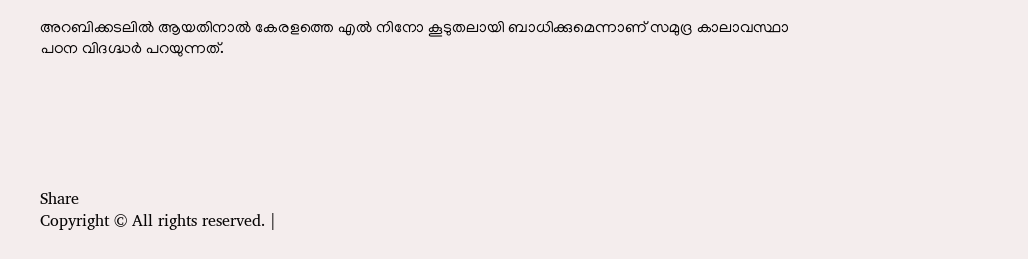അറബിക്കടലില്‍ ആയതിനാല്‍ കേരളത്തെ എല്‍ നിനോ കൂടുതലായി ബാധിക്കുമെന്നാണ് സമുദ്ര കാലാവസ്ഥാ പഠന വിദഗ്ദ്ധർ പറയുന്നത്.






Share
Copyright © All rights reserved. |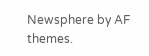Newsphere by AF themes.